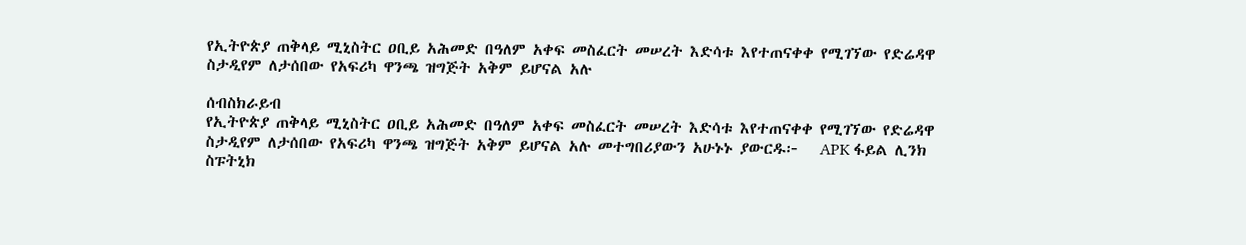የኢትዮጵያ ጠቅላይ ሚኒስትር ዐቢይ አሕመድ በዓለም አቀፍ መስፈርት መሠረት እድሳቱ እየተጠናቀቀ የሚገኘው የድሬዳዋ ስታዲየም ለታሰበው የአፍሪካ ዋንጫ ዝግጅት አቅም ይሆናል አሉ

ሰብስክራይብ
የኢትዮጵያ ጠቅላይ ሚኒስትር ዐቢይ አሕመድ በዓለም አቀፍ መስፈርት መሠረት እድሳቱ እየተጠናቀቀ የሚገኘው የድሬዳዋ ስታዲየም ለታሰበው የአፍሪካ ዋንጫ ዝግጅት አቅም ይሆናል አሉ መተግበሪያውን አሁኑኑ ያውርዱ፦   APK ፋይል ሊንክ  ስፑትኒክ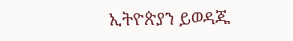ኢትዮጵያን ይወዳጁ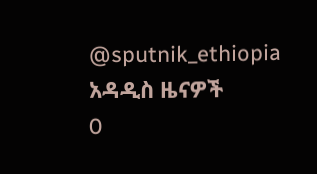@sputnik_ethiopia
አዳዲስ ዜናዎች
0